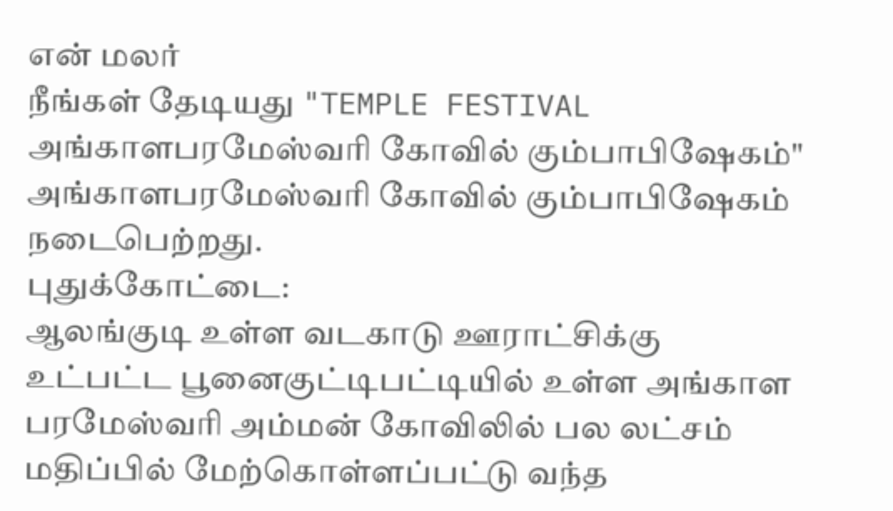என் மலர்
நீங்கள் தேடியது "TEMPLE FESTIVAL அங்காளபரமேஸ்வரி கோவில் கும்பாபிஷேகம்"
அங்காளபரமேஸ்வரி கோவில் கும்பாபிஷேகம் நடைபெற்றது.
புதுக்கோட்டை:
ஆலங்குடி உள்ள வடகாடு ஊராட்சிக்கு உட்பட்ட பூனைகுட்டிபட்டியில் உள்ள அங்காள பரமேஸ்வரி அம்மன் கோவிலில் பல லட்சம் மதிப்பில் மேற்கொள்ளப்பட்டு வந்த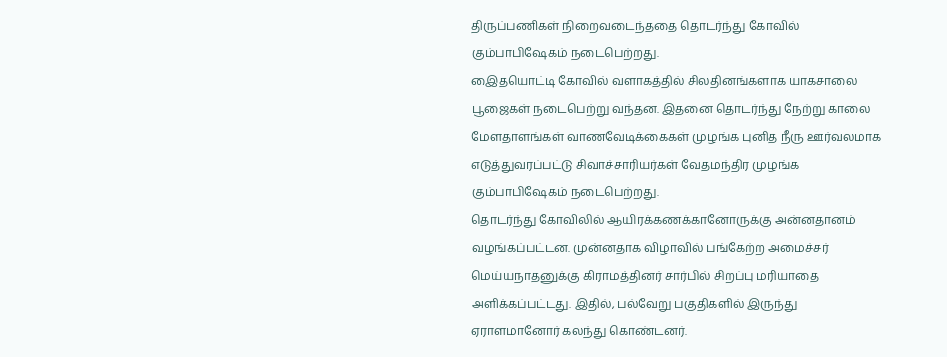திருப்பணிகள் நிறைவடைந்ததை தொடர்ந்து கோவில் கும்பாபிஷேகம் நடைபெற்றது.
இைதயொட்டி கோவில் வளாகத்தில் சிலதினங்களாக யாகசாலை பூஜைகள் நடைபெற்று வந்தன. இதனை தொடர்ந்து நேற்று காலை மேளதாளங்கள் வாணவேடிக்கைகள் முழங்க புனித நீரு ஊர்வலமாக எடுத்துவரப்பட்டு சிவாச்சாரியர்கள் வேதமந்திர முழங்க கும்பாபிஷேகம் நடைபெற்றது.
தொடர்ந்து கோவிலில் ஆயிரக்கணக்கானோருக்கு அன்னதானம் வழங்கப்பட்டன. முன்னதாக விழாவில் பங்கேற்ற அமைச்சர் மெய்யநாதனுக்கு கிராமத்தினர் சார்பில் சிறப்பு மரியாதை அளிக்கப்பட்டது. இதில், பல்வேறு பகுதிகளில் இருந்து ஏராளமானோர் கலந்து கொண்டனர்.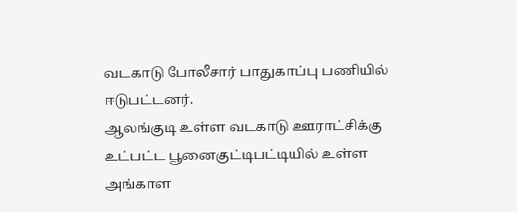வடகாடு போலீசார் பாதுகாப்பு பணியில் ஈடுபட்டனர்.
ஆலங்குடி உள்ள வடகாடு ஊராட்சிக்கு உட்பட்ட பூனைகுட்டிபட்டியில் உள்ள அங்காள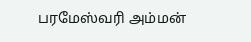பரமேஸ்வரி அம்மன்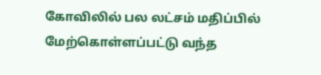கோவிலில் பல லட்சம் மதிப்பில் மேற்கொள்ளப்பட்டு வந்த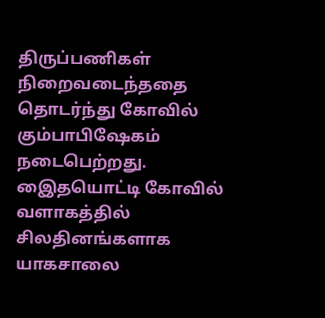திருப்பணிகள் நிறைவடைந்ததை தொடர்ந்து கோவில் கும்பாபிஷேகம் நடைபெற்றது.
இைதயொட்டி கோவில் வளாகத்தில் சிலதினங்களாக யாகசாலை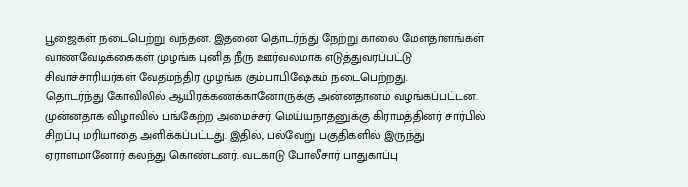பூஜைகள் நடைபெற்று வந்தன. இதனை தொடர்ந்து நேற்று காலை மேளதாளங்கள் வாணவேடிக்கைகள் முழங்க புனித நீரு ஊர்வலமாக எடுத்துவரப்பட்டு சிவாச்சாரியர்கள் வேதமந்திர முழங்க கும்பாபிஷேகம் நடைபெற்றது.
தொடர்ந்து கோவிலில் ஆயிரக்கணக்கானோருக்கு அன்னதானம் வழங்கப்பட்டன. முன்னதாக விழாவில் பங்கேற்ற அமைச்சர் மெய்யநாதனுக்கு கிராமத்தினர் சார்பில் சிறப்பு மரியாதை அளிக்கப்பட்டது. இதில், பல்வேறு பகுதிகளில் இருந்து ஏராளமானோர் கலந்து கொண்டனர். வடகாடு போலீசார் பாதுகாப்பு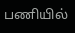பணியில்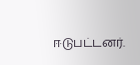ஈடுபட்டனர்.